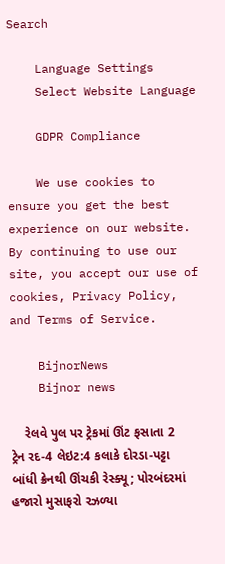Search

    Language Settings
    Select Website Language

    GDPR Compliance

    We use cookies to ensure you get the best experience on our website. By continuing to use our site, you accept our use of cookies, Privacy Policy, and Terms of Service.

    BijnorNews
    Bijnor news

    રેલવે પુલ પર ટ્રેકમાં ઊંટ ફસાતા 2 ટ્રેન રદ-4 લેઇટ:4 કલાકે દોરડા-પટ્ટા બાંધી ક્રેનથી ઊંચકી રેસ્ક્યૂ; પોરબંદરમાં હજારો મુસાફરો રઝળ્યા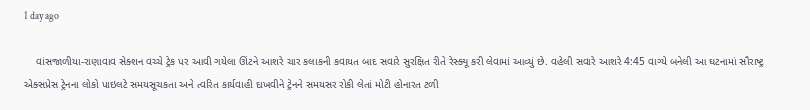1 day ago

    વાંસજાળીયા-રાણાવાવ સેક્શન વચ્ચે ટ્રેક પર આવી ગયેલા ઊંટને આશરે ચાર કલાકની કવાયત બાદ સવારે સુરક્ષિત રીતે રેસ્ક્યૂ કરી લેવામાં આવ્યું છે. વહેલી સવારે આશરે 4:45 વાગ્યે બનેલી આ ઘટનામાં સૌરાષ્ટ્ર એક્સપ્રેસ ટ્રેનના લોકો પાઇલટે સમયસૂચકતા અને ત્વરિત કાર્યવાહી દાખવીને ટ્રેનને સમયસર રોકી લેતાં મોટી હોનારત ટળી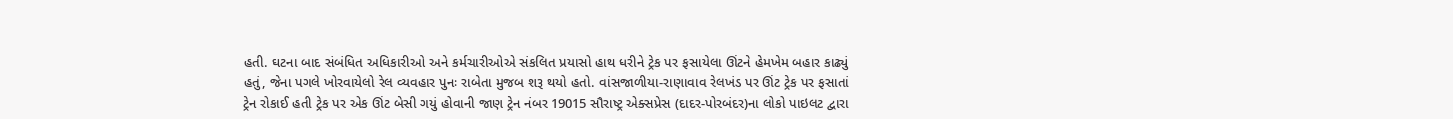હતી. ઘટના બાદ સંબંધિત અધિકારીઓ અને કર્મચારીઓએ સંકલિત પ્રયાસો હાથ ધરીને ટ્રેક પર ફસાયેલા ઊંટને હેમખેમ બહાર કાઢ્યું હતું, જેના પગલે ખોરવાયેલો રેલ વ્યવહાર પુનઃ રાબેતા મુજબ શરૂ થયો હતો. વાંસજાળીયા-રાણાવાવ રેલખંડ પર ઊંટ ટ્રેક પર ફસાતાં ટ્રેન રોકાઈ હતી ટ્રેક પર એક ઊંટ બેસી ગયું હોવાની જાણ ટ્રેન નંબર 19015 સૌરાષ્ટ્ર એક્સપ્રેસ (દાદર-પોરબંદર)ના લોકો પાઇલટ દ્વારા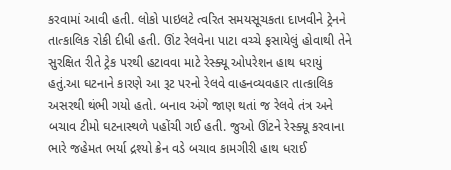કરવામાં આવી હતી. લોકો પાઇલટે ત્વરિત સમયસૂચકતા દાખવીને ટ્રેનને તાત્કાલિક રોકી દીધી હતી. ઊંટ રેલવેના પાટા વચ્ચે ફસાયેલું હોવાથી તેને સુરક્ષિત રીતે ટ્રેક પરથી હટાવવા માટે રેસ્ક્યૂ ઓપરેશન હાથ ધરાયું હતું.આ ઘટનાને કારણે આ રૂટ પરનો રેલવે વાહનવ્યવહાર તાત્કાલિક અસરથી થંભી ગયો હતો. બનાવ અંગે જાણ થતાં જ રેલવે તંત્ર અને બચાવ ટીમો ઘટનાસ્થળે પહોંચી ગઈ હતી. જુઓ ઊંટને રેસ્ક્યૂ કરવાના ભારે જહેમત ભર્યા દ્રશ્યો ક્રેન વડે બચાવ કામગીરી હાથ ધરાઈ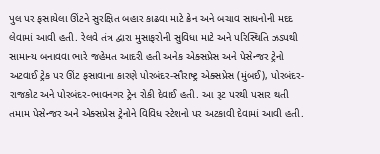પુલ પર ફસાયેલા ઊંટને સુરક્ષિત બહાર કાઢવા માટે ક્રેન અને બચાવ સાધનોની મદદ લેવામાં આવી હતી. રેલવે તંત્ર દ્વારા મુસાફરોની સુવિધા માટે અને પરિસ્થિતિ ઝડપથી સામાન્ય બનાવવા ભારે જહેમત આદરી હતી અનેક એક્સપ્રેસ અને પેસેન્જર ટ્રેનો અટવાઈ ટ્રેક પર ઊંટ ફસાવાના કારણે પોરબંદર-સૌરાષ્ટ્ર એક્સપ્રેસ (મુંબઈ), પોરબંદર-રાજકોટ અને પોરબંદર-ભાવનગર ટ્રેન રોકી દેવાઈ હતી. આ રૂટ પરથી પસાર થતી તમામ પેસેન્જર અને એક્સપ્રેસ ટ્રેનોને વિવિધ સ્ટેશનો પર અટકાવી દેવામાં આવી હતી.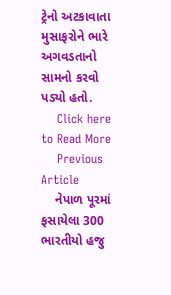ટ્રેનો અટકાવાતા મુસાફરોને ભારે અગવડતાનો સામનો કરવો પડ્યો હતો.
    Click here to Read More
    Previous Article
    નેપાળ પૂરમાં ફસાયેલા 300 ભારતીયો હજુ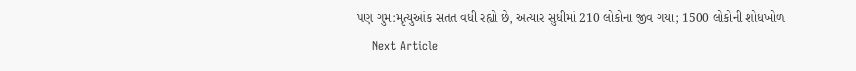પણ ગુમ:મૃત્યુઆંક સતત વધી રહ્યો છે, અત્યાર સુધીમાં 210 લોકોના જીવ ગયા; 1500 લોકોની શોધખોળ
    Next Article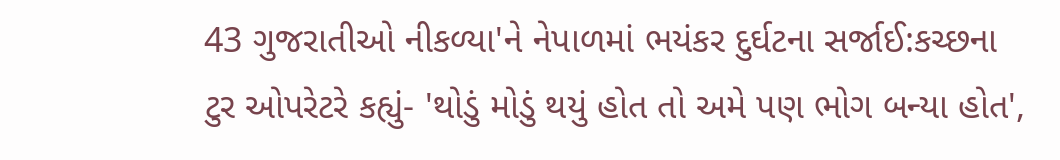43 ગુજરાતીઓ નીકળ્યા'ને નેપાળમાં ભયંકર દુર્ઘટના સર્જાઈ:કચ્છના ટુર ઓપરેટરે કહ્યું- 'થોડું મોડું થયું હોત તો અમે પણ ભોગ બન્યા હોત',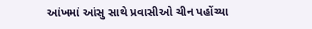આંખમાં આંસુ સાથે પ્રવાસીઓ ચીન પહોંચ્યા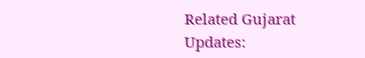Related Gujarat Updates: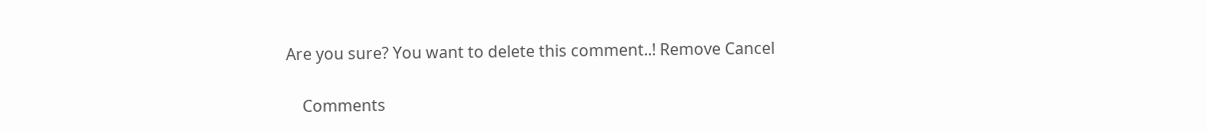Are you sure? You want to delete this comment..! Remove Cancel

    Comments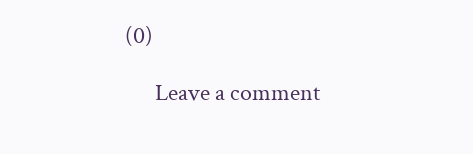(0)

      Leave a comment